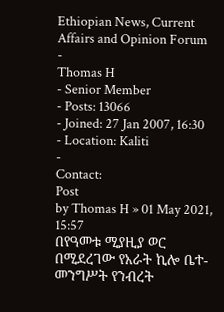Ethiopian News, Current Affairs and Opinion Forum
-
Thomas H
- Senior Member
- Posts: 13066
- Joined: 27 Jan 2007, 16:30
- Location: Kaliti
-
Contact:
Post
by Thomas H » 01 May 2021, 15:57
በየዓመቱ ሚያዚያ ወር በሚደረገው የአራት ኪሎ ቤተ-መንግሥት የንብረት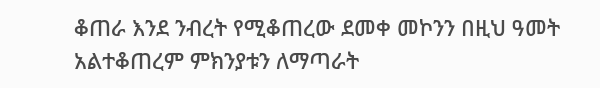ቆጠራ እንደ ንብረት የሚቆጠረው ደመቀ መኮንን በዚህ ዓመት አልተቆጠረም ምክንያቱን ለማጣራት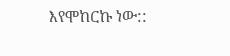እየሞከርኩ ነው::